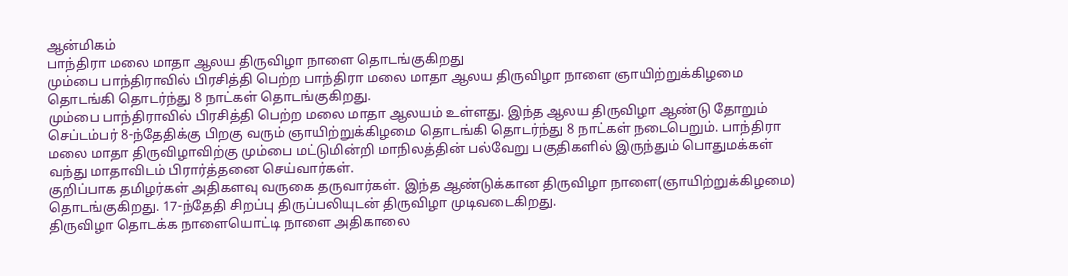ஆன்மிகம்
பாந்திரா மலை மாதா ஆலய திருவிழா நாளை தொடங்குகிறது
மும்பை பாந்திராவில் பிரசித்தி பெற்ற பாந்திரா மலை மாதா ஆலய திருவிழா நாளை ஞாயிற்றுக்கிழமை தொடங்கி தொடர்ந்து 8 நாட்கள் தொடங்குகிறது.
மும்பை பாந்திராவில் பிரசித்தி பெற்ற மலை மாதா ஆலயம் உள்ளது. இந்த ஆலய திருவிழா ஆண்டு தோறும் செப்டம்பர் 8-ந்தேதிக்கு பிறகு வரும் ஞாயிற்றுக்கிழமை தொடங்கி தொடர்ந்து 8 நாட்கள் நடைபெறும். பாந்திரா மலை மாதா திருவிழாவிற்கு மும்பை மட்டுமின்றி மாநிலத்தின் பல்வேறு பகுதிகளில் இருந்தும் பொதுமக்கள் வந்து மாதாவிடம் பிரார்த்தனை செய்வார்கள்.
குறிப்பாக தமிழர்கள் அதிகளவு வருகை தருவார்கள். இந்த ஆண்டுக்கான திருவிழா நாளை(ஞாயிற்றுக்கிழமை) தொடங்குகிறது. 17-ந்தேதி சிறப்பு திருப்பலியுடன் திருவிழா முடிவடைகிறது.
திருவிழா தொடக்க நாளையொட்டி நாளை அதிகாலை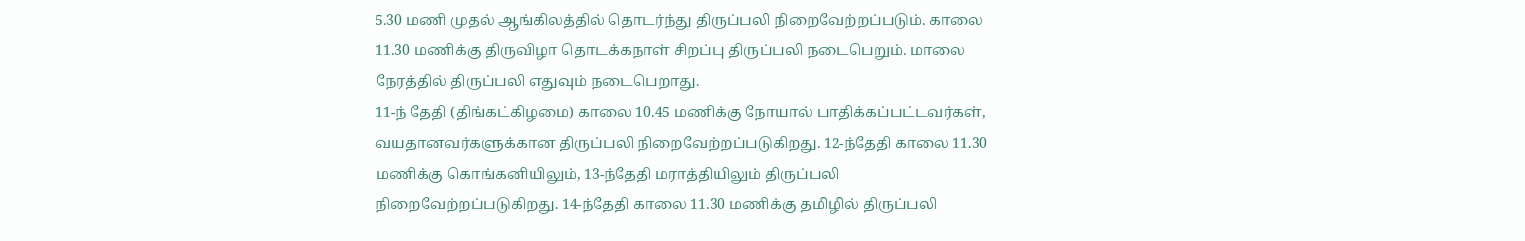5.30 மணி முதல் ஆங்கிலத்தில் தொடர்ந்து திருப்பலி நிறைவேற்றப்படும். காலை 11.30 மணிக்கு திருவிழா தொடக்கநாள் சிறப்பு திருப்பலி நடைபெறும். மாலை நேரத்தில் திருப்பலி எதுவும் நடைபெறாது.
11-ந் தேதி (திங்கட்கிழமை) காலை 10.45 மணிக்கு நோயால் பாதிக்கப்பட்டவர்கள், வயதானவர்களுக்கான திருப்பலி நிறைவேற்றப்படுகிறது. 12-ந்தேதி காலை 11.30 மணிக்கு கொங்கனியிலும், 13-ந்தேதி மராத்தியிலும் திருப்பலி நிறைவேற்றப்படுகிறது. 14-ந்தேதி காலை 11.30 மணிக்கு தமிழில் திருப்பலி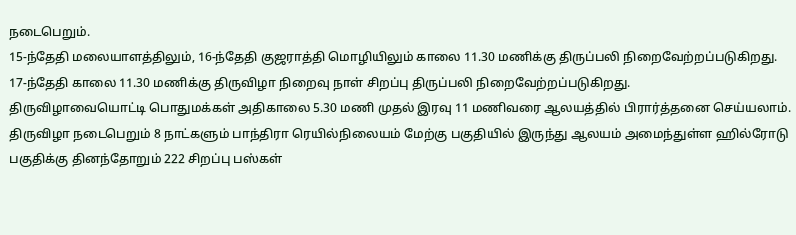நடைபெறும்.
15-ந்தேதி மலையாளத்திலும், 16-ந்தேதி குஜராத்தி மொழியிலும் காலை 11.30 மணிக்கு திருப்பலி நிறைவேற்றப்படுகிறது. 17-ந்தேதி காலை 11.30 மணிக்கு திருவிழா நிறைவு நாள் சிறப்பு திருப்பலி நிறைவேற்றப்படுகிறது.
திருவிழாவையொட்டி பொதுமக்கள் அதிகாலை 5.30 மணி முதல் இரவு 11 மணிவரை ஆலயத்தில் பிரார்த்தனை செய்யலாம். திருவிழா நடைபெறும் 8 நாட்களும் பாந்திரா ரெயில்நிலையம் மேற்கு பகுதியில் இருந்து ஆலயம் அமைந்துள்ள ஹில்ரோடு பகுதிக்கு தினந்தோறும் 222 சிறப்பு பஸ்கள்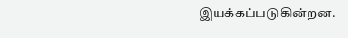இயக்கப்படுகின்றன.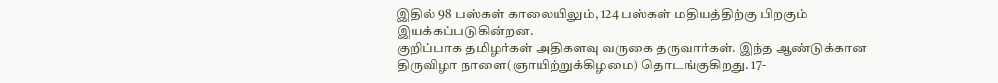இதில் 98 பஸ்கள் காலையிலும், 124 பஸ்கள் மதியத்திற்கு பிறகும் இயக்கப்படுகின்றன.
குறிப்பாக தமிழர்கள் அதிகளவு வருகை தருவார்கள். இந்த ஆண்டுக்கான திருவிழா நாளை(ஞாயிற்றுக்கிழமை) தொடங்குகிறது. 17-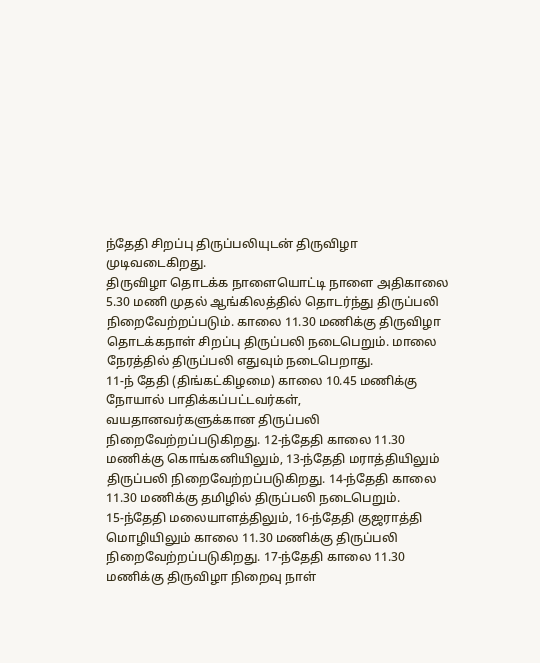ந்தேதி சிறப்பு திருப்பலியுடன் திருவிழா முடிவடைகிறது.
திருவிழா தொடக்க நாளையொட்டி நாளை அதிகாலை 5.30 மணி முதல் ஆங்கிலத்தில் தொடர்ந்து திருப்பலி நிறைவேற்றப்படும். காலை 11.30 மணிக்கு திருவிழா தொடக்கநாள் சிறப்பு திருப்பலி நடைபெறும். மாலை நேரத்தில் திருப்பலி எதுவும் நடைபெறாது.
11-ந் தேதி (திங்கட்கிழமை) காலை 10.45 மணிக்கு நோயால் பாதிக்கப்பட்டவர்கள், வயதானவர்களுக்கான திருப்பலி நிறைவேற்றப்படுகிறது. 12-ந்தேதி காலை 11.30 மணிக்கு கொங்கனியிலும், 13-ந்தேதி மராத்தியிலும் திருப்பலி நிறைவேற்றப்படுகிறது. 14-ந்தேதி காலை 11.30 மணிக்கு தமிழில் திருப்பலி நடைபெறும்.
15-ந்தேதி மலையாளத்திலும், 16-ந்தேதி குஜராத்தி மொழியிலும் காலை 11.30 மணிக்கு திருப்பலி நிறைவேற்றப்படுகிறது. 17-ந்தேதி காலை 11.30 மணிக்கு திருவிழா நிறைவு நாள்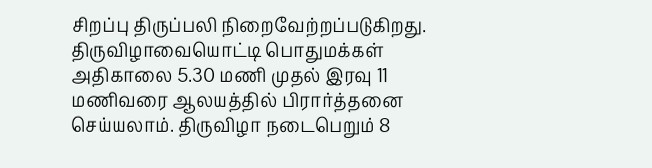சிறப்பு திருப்பலி நிறைவேற்றப்படுகிறது.
திருவிழாவையொட்டி பொதுமக்கள் அதிகாலை 5.30 மணி முதல் இரவு 11 மணிவரை ஆலயத்தில் பிரார்த்தனை செய்யலாம். திருவிழா நடைபெறும் 8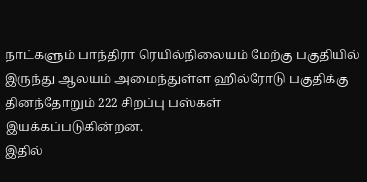நாட்களும் பாந்திரா ரெயில்நிலையம் மேற்கு பகுதியில் இருந்து ஆலயம் அமைந்துள்ள ஹில்ரோடு பகுதிக்கு தினந்தோறும் 222 சிறப்பு பஸ்கள் இயக்கப்படுகின்றன.
இதில்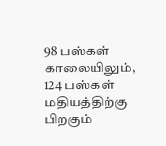98 பஸ்கள் காலையிலும், 124 பஸ்கள் மதியத்திற்கு பிறகும்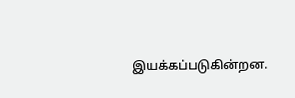இயக்கப்படுகின்றன.